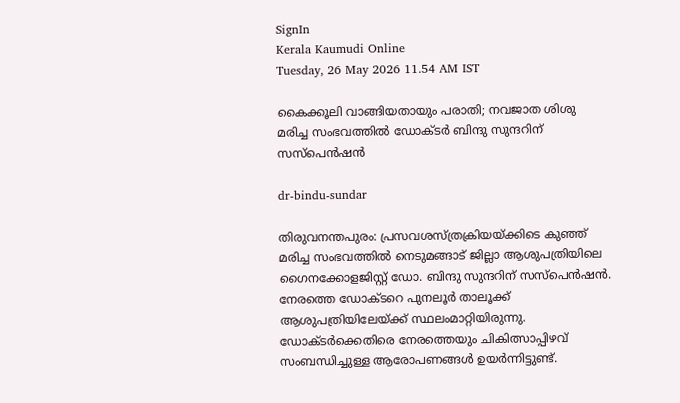SignIn
Kerala Kaumudi Online
Tuesday, 26 May 2026 11.54 AM IST

കൈക്കൂലി വാങ്ങിയതായും പരാതി; നവജാത ശിശു മരിച്ച സംഭവത്തിൽ ഡോക്ടർ ബിന്ദു സുന്ദറിന് സസ്‌പെൻഷൻ

dr-bindu-sundar

തിരുവനന്തപുരം: പ്രസവശസ്‌ത്രക്രിയയ്‌ക്കിടെ കുഞ്ഞ് മരിച്ച സംഭവത്തിൽ നെടുമങ്ങാട് ജില്ലാ ആശുപത്രിയിലെ ഗൈനക്കോളജിസ്റ്റ് ഡോ. ബിന്ദു സുന്ദറിന് സസ്‌പെൻഷൻ. നേരത്തെ ഡോക്‌ടറെ പുനലൂർ താലൂക്ക് ആശുപത്രിയിലേയ്ക്ക് സ്ഥലംമാറ്റിയിരുന്നു. ഡോക്‌ടർക്കെതിരെ നേരത്തെയും ചികിത്സാപ്പിഴവ് സംബന്ധിച്ചുള്ള ആരോപണങ്ങൾ ഉയർന്നിട്ടുണ്ട്.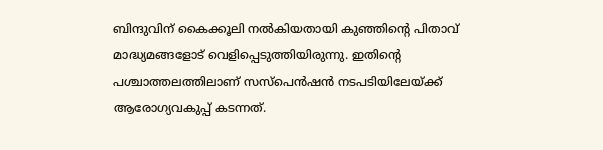ബിന്ദുവിന് കൈക്കൂലി നൽകിയതായി കുഞ്ഞിന്റെ പിതാവ് മാദ്ധ്യമങ്ങളോട് വെളിപ്പെടുത്തിയിരുന്നു. ഇതിന്റെ പശ്ചാത്തലത്തിലാണ് സസ്‌പെൻഷൻ നടപടിയിലേയ്ക്ക് ആരോഗ്യവകുപ്പ് കടന്നത്.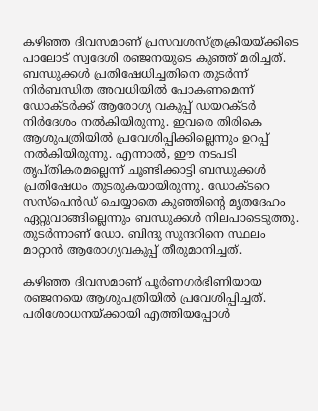കഴിഞ്ഞ ദിവസമാണ് പ്രസവശസ്‌ത്രക്രിയയ്‌ക്കിടെ പാലോട് സ്വദേശി രഞ്ജനയുടെ കുഞ്ഞ് മരിച്ചത്. ബന്ധുക്കൾ പ്രതിഷേധിച്ചതിനെ തുടർന്ന് നിർബന്ധിത അവധിയിൽ പോകണമെന്ന് ഡോക്‌ടർക്ക് ആരോഗ്യ വകുപ്പ് ഡയറക്‌ടർ നിർദേശം നൽകിയിരുന്നു. ഇവരെ തിരികെ ആശുപത്രിയിൽ പ്രവേശിപ്പിക്കില്ലെന്നും ഉറപ്പ് നൽകിയിരുന്നു. എന്നാൽ, ഈ നടപടി തൃപ്‌തികരമല്ലെന്ന് ചൂണ്ടിക്കാട്ടി ബന്ധുക്കൾ പ്രതിഷേധം തുടരുകയായിരുന്നു. ഡോക്‌ടറെ സസ്‌പെൻഡ് ചെയ്യാതെ കുഞ്ഞിന്റെ മൃതദേഹം ഏറ്റുവാങ്ങില്ലെന്നും ബന്ധുക്കൾ നിലപാടെടുത്തു. തുടർന്നാണ് ഡോ. ബിന്ദു സുന്ദറിനെ സ്ഥലം മാറ്റാൻ ആരോഗ്യവകുപ്പ് തീരുമാനിച്ചത്.

കഴിഞ്ഞ ദിവസമാണ് പൂർണഗർഭിണിയായ രഞ്ജനയെ ആശുപത്രിയിൽ പ്രവേശിപ്പിച്ചത്. പരിശോധനയ്‌ക്കായി എത്തിയപ്പോൾ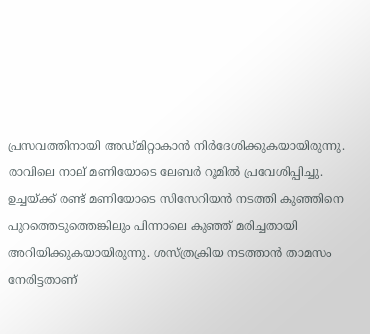പ്രസവത്തിനായി അഡ്‌മിറ്റാകാൻ നിർദേശിക്കുകയായിരുന്നു. രാവിലെ നാല് മണിയോടെ ലേബർ റൂമിൽ പ്രവേശിപ്പിച്ചു. ഉച്ചയ്‌ക്ക് രണ്ട് മണിയോടെ സിസേറിയൻ നടത്തി കുഞ്ഞിനെ പുറത്തെടുത്തെങ്കിലും പിന്നാലെ കുഞ്ഞ് മരിച്ചതായി അറിയിക്കുകയായിരുന്നു. ശസ്‌ത്രക്രിയ നടത്താൻ താമസം നേരിട്ടതാണ്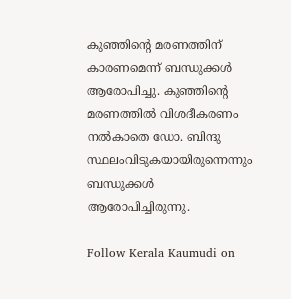കുഞ്ഞിന്റെ മരണത്തിന് കാരണമെന്ന് ബന്ധുക്കൾ ആരോപിച്ചു. കുഞ്ഞിന്റെ മരണത്തിൽ വിശദീകരണം നൽകാതെ ഡോ. ബിന്ദു സ്ഥലംവിടുകയായിരുന്നെന്നും ബന്ധുക്കൾ ആരോപിച്ചിരുന്നു.

Follow Kerala Kaumudi on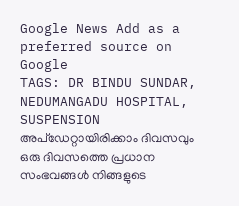Google News Add as a preferred source on Google
TAGS: DR BINDU SUNDAR, NEDUMANGADU HOSPITAL, SUSPENSION
അപ്ഡേറ്റായിരിക്കാം ദിവസവും
ഒരു ദിവസത്തെ പ്രധാന സംഭവങ്ങൾ നിങ്ങളുടെ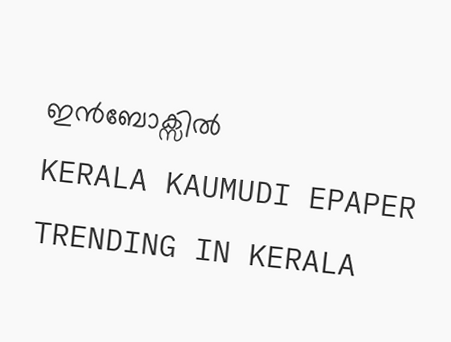ഇൻബോക്സിൽ
KERALA KAUMUDI EPAPER
TRENDING IN KERALA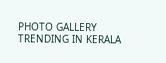PHOTO GALLERY
TRENDING IN KERALA